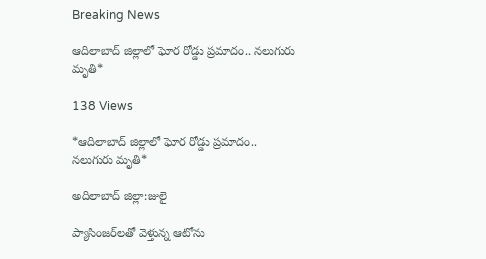Breaking News

ఆదిలాబాద్‌ జిల్లాలో ఘోర రోడ్డు ప్రమాదం.. నలుగురు మృతి*

138 Views

*ఆదిలాబాద్‌ జిల్లాలో ఘోర రోడ్డు ప్రమాదం.. నలుగురు మృతి*

అదిలాబాద్ జిల్లా:జులై

ప్యాసింజర్‌లతో వెళ్తున్న ఆటోను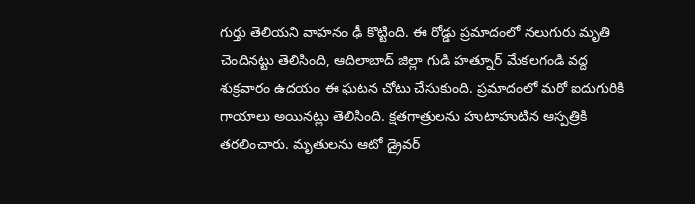గుర్తు తెలియని వాహనం ఢీ కొట్టింది. ఈ రోడ్డు ప్రమాదంలో నలుగురు మృతి చెందినట్టు తెలిసింది, ఆదిలాబాద్ జిల్లా గుడి హత్నూర్ మేకలగండి వద్ద శుక్రవారం ఉదయం ఈ ఘటన చోటు చేసుకుంది. ప్రమాదంలో మరో ఐదుగురికి గాయాలు అయినట్లు తెలిసింది. క్షతగాత్రులను హుటాహుటిన ఆస్పత్రికి తరలించారు. మృతులను ఆటో డ్రైవర్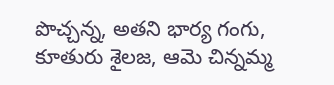పొచ్చన్న, అతని భార్య గంగు, కూతురు శైలజ, ఆమె చిన్నమ్మ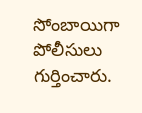సోంబాయిగా పోలీసులు గుర్తించారు.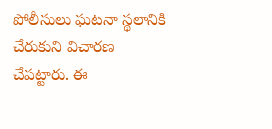పోలీసులు ఘటనా స్థలానికి చేరుకుని విచారణ చేపట్టారు. ఈ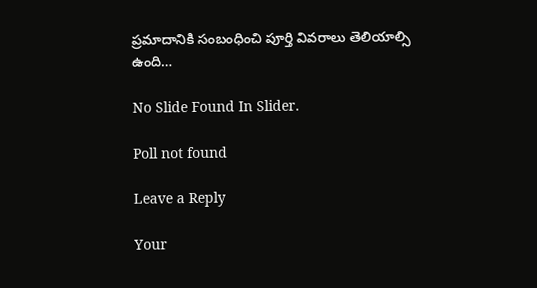ప్రమాదానికి సంబంధించి పూర్తి వివరాలు తెలియాల్సి ఉంది…

No Slide Found In Slider.

Poll not found

Leave a Reply

Your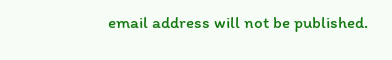email address will not be published.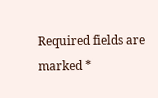Required fields are marked *